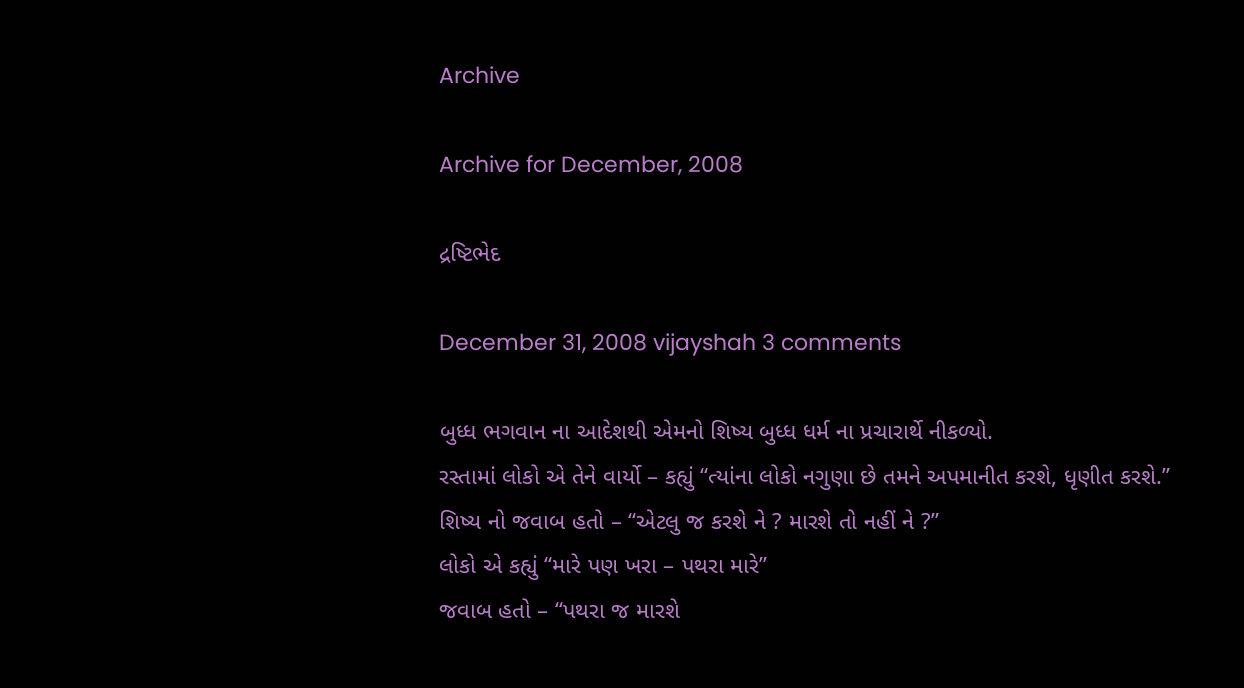Archive

Archive for December, 2008

દ્રષ્ટિભેદ

December 31, 2008 vijayshah 3 comments

બુધ્ધ ભગવાન ના આદેશથી એમનો શિષ્ય બુધ્ધ ધર્મ ના પ્રચારાર્થે નીકળ્યો.
રસ્તામાં લોકો એ તેને વાર્યો – કહ્યું “ત્યાંના લોકો નગુણા છે તમને અપમાનીત કરશે, ધૃણીત કરશે.”
શિષ્ય નો જવાબ હતો – “એટલુ જ કરશે ને ? મારશે તો નહીં ને ?”
લોકો એ કહ્યું “મારે પણ ખરા – પથરા મારે”
જવાબ હતો – “પથરા જ મારશે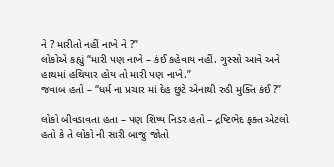ને ? મારીતો નહીં નાખે ને ?”
લોકોએ કહ્યું “મારી પણ નાખે – કંઈ કહેવાય નહીં. ગુસ્સો આવે અને હાથમાં હથિયાર હોય તો મારી પણ નાખે.”
જવાબ હતો – “ધર્મ ના પ્રચાર માં દેહ છુટે એનાથી રુડી મુક્તિ કંઈ ?”

લોકો બીવડાવતા હતા – પણ શિષ્ય નિડર હતો – દ્રષ્ટિભેદ ફક્ત એટલો હતો કે તે લોકો ની સારી બાજુ જોતો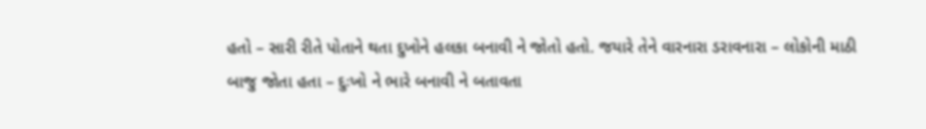હતો – સારી રીતે પોતાને થતા દુખોને હલકા બનાવી ને જોતો હતો. જયારે તેને વારનારા ડરાવનારા – લોકોની માઠી બાજુ જોતા હતા – દુઃખો ને ભારે બનાવી ને બતાવતા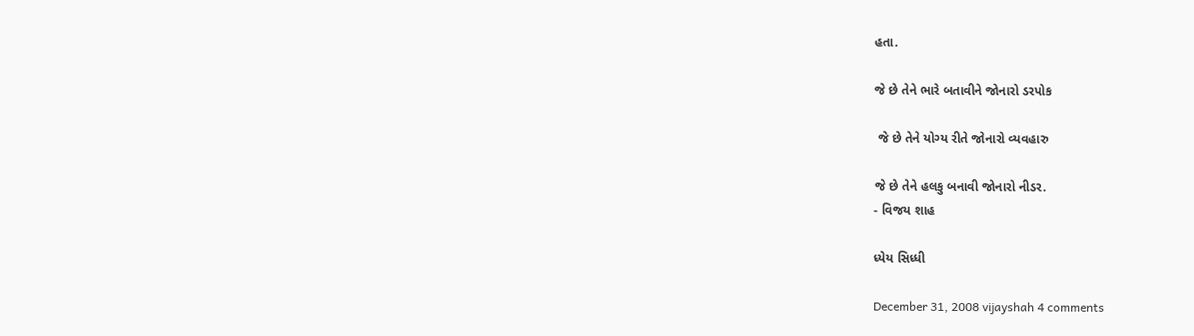હતા.

જે છે તેને ભારે બતાવીને જોનારો ડરપોક

 જે છે તેને યોગ્ય રીતે જોનારો વ્યવહારુ

જે છે તેને હલકુ બનાવી જોનારો નીડર.
- વિજય શાહ

ધ્યેય સિધ્ધી

December 31, 2008 vijayshah 4 comments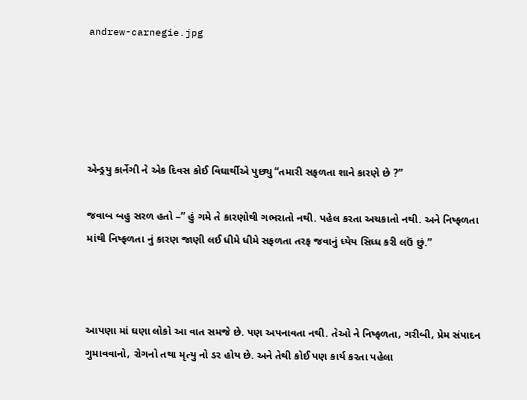andrew-carnegie.jpg





એન્ડ્રયુ કાર્નેગી ને એક દિવસ કોઈ વિઘાર્થીએ પુછ્યુ “તમારી સફળતા શાને કારણે છે ?”

જવાબ બહુ સરળ હતો –” હું ગમે તે કારણોથી ગભરાતો નથી. પહેલ કરતા અચકાતો નથી. અને નિષ્ફળતા માંથી નિષ્ફળતા નું કારણ જાણી લઈ ધીમે ધીમે સફળતા તરફ જવાનું ધ્યેય સિધ્ધ કરી લઉં છું.”



આપણા માં ઘણા લોકો આ વાત સમજે છે. પણ અપનાવતા નથી. તેઓ ને નિષ્ફળતા, ગરીબી, પ્રેમ સંપાદન ગુમાવવાનો, રોગનો તથા મૃત્યુ નો ડર હોય છે. અને તેથી કોઈ પણ કાર્ય કરતા પહેલા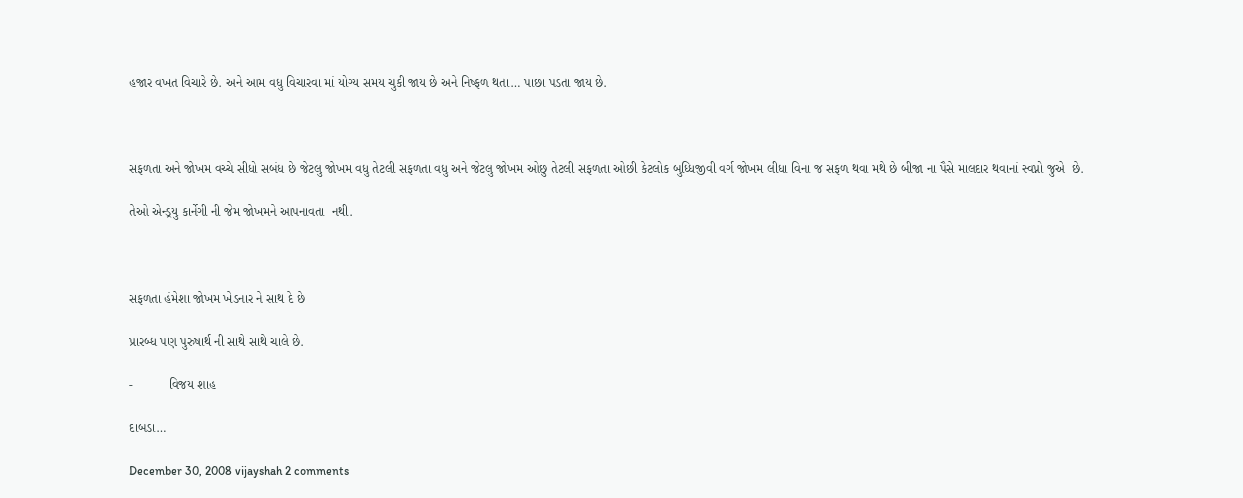હજાર વખત વિચારે છે. અને આમ વધુ વિચારવા માં યોગ્ય સમય ચુકી જાય છે અને નિષ્ફળ થતા… પાછા પડતા જાય છે.



સફળતા અને જોખમ વચ્ચે સીધો સબંધ છે જેટલુ જોખમ વધુ તેટલી સફળતા વધુ અને જેટલુ જોખમ ઓછુ તેટલી સફળતા ઓછી કેટલોક બુધ્ધિજીવી વર્ગ જોખમ લીધા વિના જ સફળ થવા મથે છે બીજા ના પૈસે માલદાર થવાનાં સ્વપ્નો જુએ  છે.

તેઓ એન્ડ્રયુ કાર્નેગી ની જેમ જોખમને આપનાવતા  નથી.



સફળતા હંમેશા જોખમ ખેડનાર ને સાથ દે છે

પ્રારબ્ધ પણ પુરુષાર્થ ની સાથે સાથે ચાલે છે.

-          વિજય શાહ

દાબડા…

December 30, 2008 vijayshah 2 comments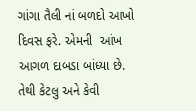ગાંગા તૈલી નાં બળદો આખો દિવસ ફરે. એમની  આંખ આગળ દાબડા બાંધ્યા છે. તેથી કેટલુ અને કેવી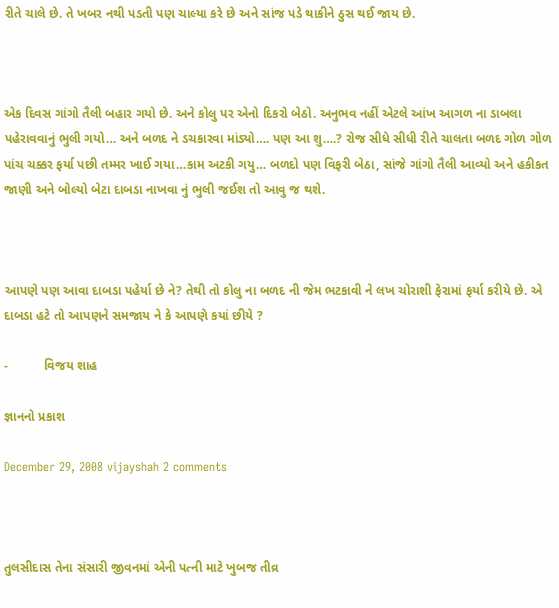રીતે ચાલે છે. તે ખબર નથી પડતી પણ ચાલ્યા કરે છે અને સાંજ પડે થાકીને ઠુસ થઈ જાય છે.



એક દિવસ ગાંગો તૈલી બહાર ગયો છે. અને કોલુ પર એનો દિકરો બેઠો. અનુભવ નહીં એટલે આંખ આગળ ના ડાબલા પહેરાવવાનું ભુલી ગયો… અને બળદ ને ડચકારવા માંડ્યો…. પણ આ શુ….? રોજ સીધે સીધી રીતે ચાલતા બળદ ગોળ ગોળ પાંચ ચક્કર ફર્યા પછી તમ્મર ખાઈ ગયા…કામ અટકી ગયુ… બળદો પણ વિફરી બેઠા, સાંજે ગાંગો તૈલી આવ્યો અને હકીકત જાણી અને બોલ્યો બેટા દાબડા નાખવા નું ભુલી જઈશ તો આવુ જ થશે.



આપણે પણ આવા દાબડા પહેર્યા છે ને? તેથી તો કોલુ ના બળદ ની જેમ ભટકાવી ને લખ ચોરાશી ફેરામાં ફર્યા કરીયે છે. એ દાબડા હટે તો આપણને સમજાય ને કે આપણે કયાં છીયે ?

-          વિજય શાહ

જ્ઞાનનો પ્રકાશ

December 29, 2008 vijayshah 2 comments



તુલસીદાસ તેના સંસારી જીવનમાં એની પત્ની માટે ખુબજ તીવ્ર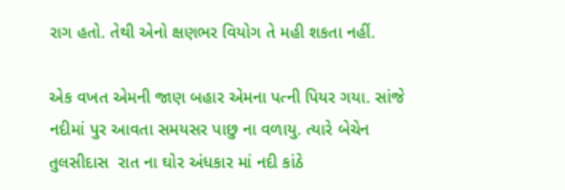રાગ હતો. તેથી એનો ક્ષણભર વિયોગ તે મહી શકતા નહીં.

એક વખત એમની જાણ બહાર એમના પત્ની પિયર ગયા. સાંજે નદીમાં પુર આવતા સમયસર પાછુ ના વળાયુ. ત્યારે બેચેન તુલસીદાસ  રાત ના ઘોર અંધકાર માં નદી કાંઠે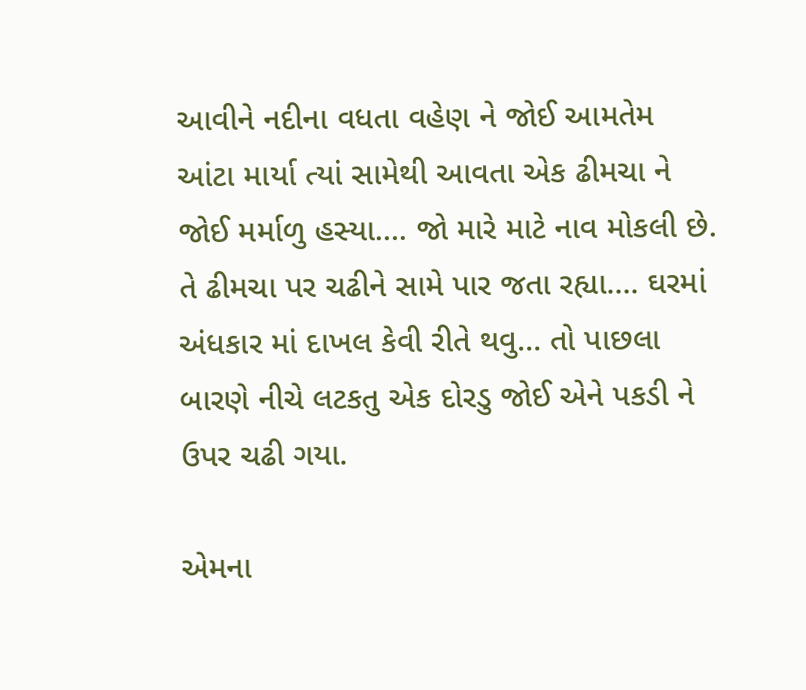આવીને નદીના વધતા વહેણ ને જોઈ આમતેમ આંટા માર્યા ત્યાં સામેથી આવતા એક ઢીમચા ને જોઈ મર્માળુ હસ્યા…. જો મારે માટે નાવ મોકલી છે. તે ઢીમચા પર ચઢીને સામે પાર જતા રહ્યા…. ઘરમાં અંધકાર માં દાખલ કેવી રીતે થવુ… તો પાછલા બારણે નીચે લટકતુ એક દોરડુ જોઈ એને પકડી ને ઉપર ચઢી ગયા.

એમના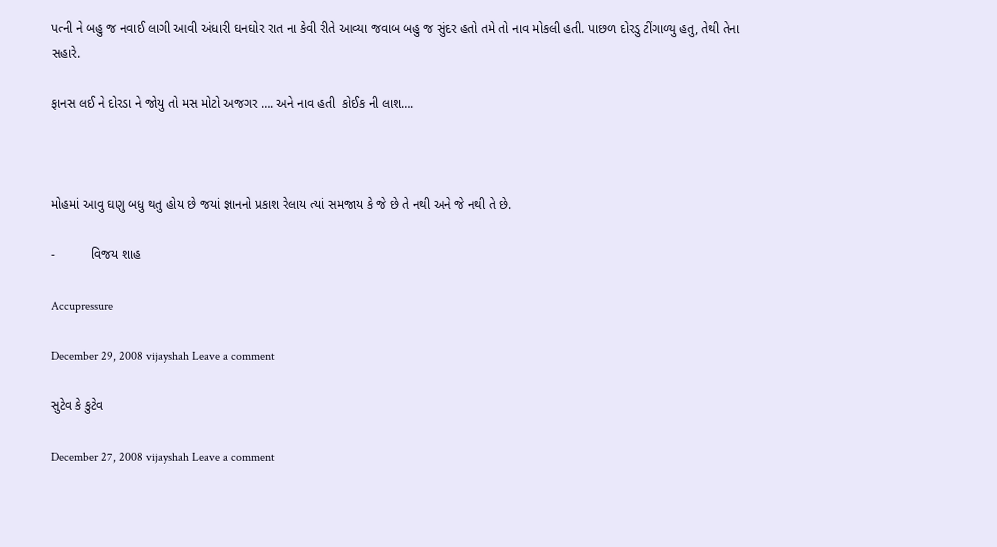પત્ની ને બહુ જ નવાઈ લાગી આવી અંધારી ઘનઘોર રાત ના કેવી રીતે આવ્યા જવાબ બહુ જ સુંદર હતો તમે તો નાવ મોકલી હતી. પાછળ દોરડુ ટીંગાળ્યુ હતુ, તેથી તેના સહારે.

ફાનસ લઈ ને દોરડા ને જોયુ તો મસ મોટો અજગર …. અને નાવ હતી  કોઈક ની લાશ….



મોહમાં આવુ ઘણુ બધુ થતુ હોય છે જયાં જ્ઞાનનો પ્રકાશ રેલાય ત્યાં સમજાય કે જે છે તે નથી અને જે નથી તે છે.

-          વિજય શાહ

Accupressure

December 29, 2008 vijayshah Leave a comment

સુટેવ કે કુટેવ

December 27, 2008 vijayshah Leave a comment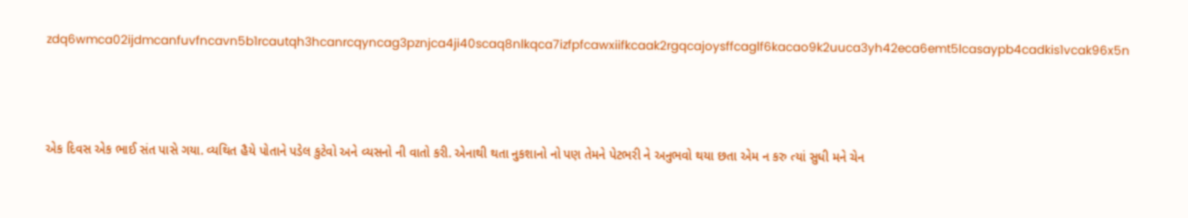zdq6wmca02ijdmcanfuvfncavn5b1rcautqh3hcanrcqyncag3pznjca4ji40scaq8nlkqca7izfpfcawxiifkcaak2rgqcajoysffcaglf6kacao9k2uuca3yh42eca6emt5lcasaypb4cadkis1vcak96x5n



એક દિવસ એક ભાઈ સંત પાસે ગયા. વ્યથિત હૈયે પોતાને પડેલ કુટેવો અને વ્યસનો ની વાતો કરી. એનાથી થતા નુકશાનો નો પણ તેમને પેટભરી ને અનુભવો થયા છતા એમ ન કરુ ત્યાં સુધી મને ચેન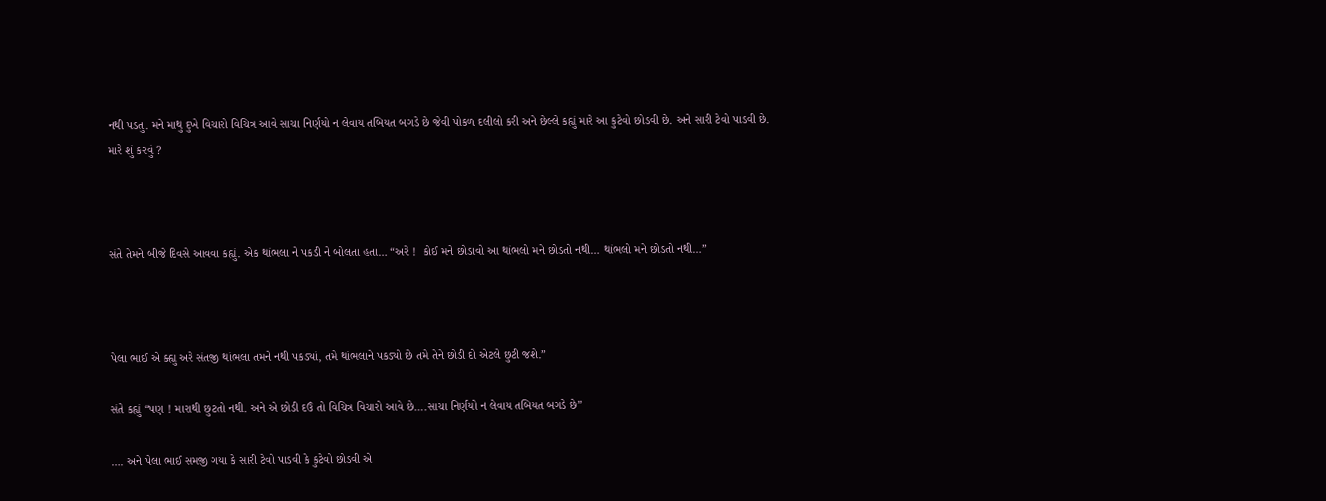નથી પડતુ. મને માથુ દુખે વિચારો વિચિત્ર આવે સાચા નિર્ણયો ન લેવાય તબિયત બગડે છે જેવી પોકળ દલીલો કરી અને છેલ્લે કહ્યું મારે આ કુટેવો છોડવી છે. અને સારી ટેવો પાડવી છે. મારે શું કરવું ?



સંતે તેમને બીજે દિવસે આવવા કહ્યું. એક થાંભલા ને પકડી ને બોલતા હતા… “અરે !  કોઈ મને છોડાવો આ થાંભલો મને છોડતો નથી… થાંભલો મને છોડતો નથી…”



પેલા ભાઈ એ ક્હ્યુ અરે સંતજી થાંભલા તમને નથી પકડ્યાં, તમે થાંભલાને પકડ્યો છે તમે તેને છોડી દો એટલે છુટી જશે.”

સંતે કહ્યું “પણ ! મારાથી છુટતો નથી. અને એ છોડી દઉં તો વિચિત્ર વિચારો આવે છે….સાચા નિર્ણયો ન લેવાય તબિયત બગડે છે”

…. અને પેલા ભાઈ સમજી ગયા કે સારી ટેવો પાડવી કે કુટેવો છોડવી એ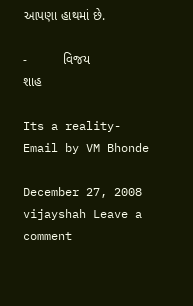આપણા હાથમાં છે.

-          વિજય શાહ

Its a reality- Email by VM Bhonde

December 27, 2008 vijayshah Leave a comment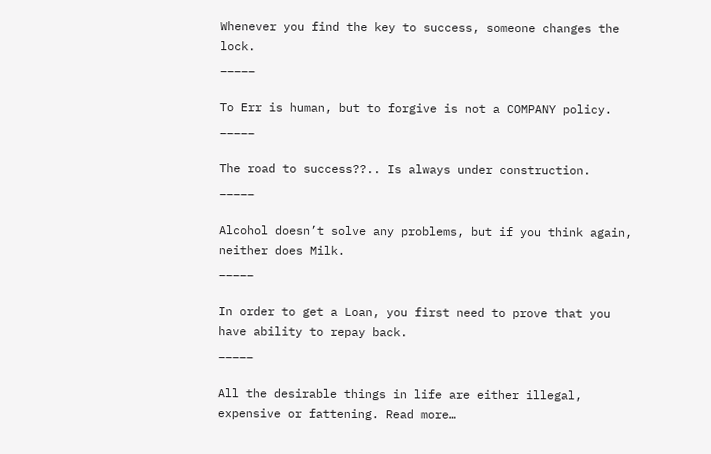Whenever you find the key to success, someone changes the lock.
_____

To Err is human, but to forgive is not a COMPANY policy.
_____

The road to success??.. Is always under construction.
_____

Alcohol doesn’t solve any problems, but if you think again, neither does Milk.
_____

In order to get a Loan, you first need to prove that you have ability to repay back.
_____

All the desirable things in life are either illegal, expensive or fattening. Read more…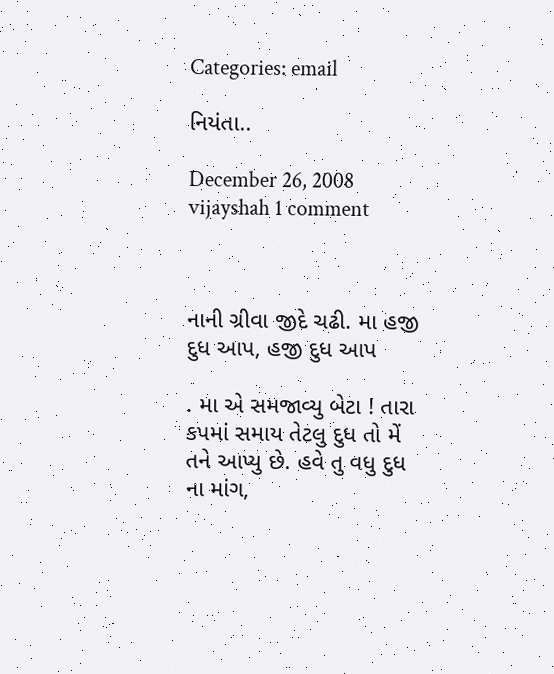Categories: email

નિયંતા..

December 26, 2008 vijayshah 1 comment



નાની ગ્રીવા જીદે ચઢી. મા હજી દુધ આપ, હજી દુધ આપ

. મા એ સમજાવ્યુ બેટા ! તારા કપમાં સમાય તેટલુ દુધ તો મેં તને આપ્યુ છે. હવે તુ વધુ દુધ ના માંગ,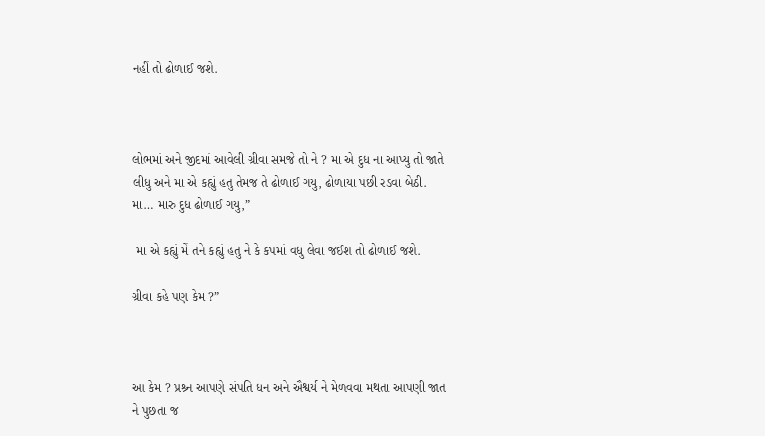નહીં તો ઢોળાઈ જશે.



લોભમાં અને જીદમાં આવેલી ગ્રીવા સમજે તો ને ? મા એ દુધ ના આપ્યુ તો જાતે લીધુ અને મા એ કહ્યું હતુ તેમજ તે ઢોળાઈ ગયુ, ઢોળાયા પછી રડવા બેઠી. મા… મારુ દુધ ઢોળાઈ ગયુ,”

 મા એ કહ્યું મેં તને કહ્યું હતુ ને કે કપમાં વધુ લેવા જઈશ તો ઢોળાઈ જશે.

ગ્રીવા કહે પણ કેમ ?”



આ કેમ ? પ્રશ્ર્ન આપણે સંપતિ ધન અને ઐશ્વર્ય ને મેળવવા મથતા આપણી જાત ને પુછતા જ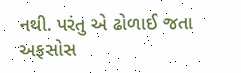નથી. પરંતુ એ ઢોળાઈ જતા અફસોસ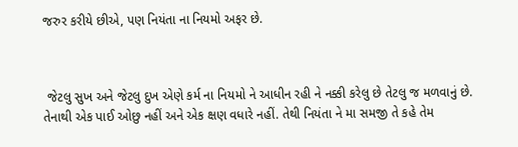જરુર કરીયે છીએ, પણ નિયંતા ના નિયમો અફર છે.



 જેટલુ સુખ અને જેટલુ દુખ એણે કર્મ ના નિયમો ને આધીન રહી ને નક્કી કરેલુ છે તેટલુ જ મળવાનું છે. તેનાથી એક પાઈ ઓછુ નહીં અને એક ક્ષણ વધારે નહીં. તેથી નિયંતા ને મા સમજી તે કહે તેમ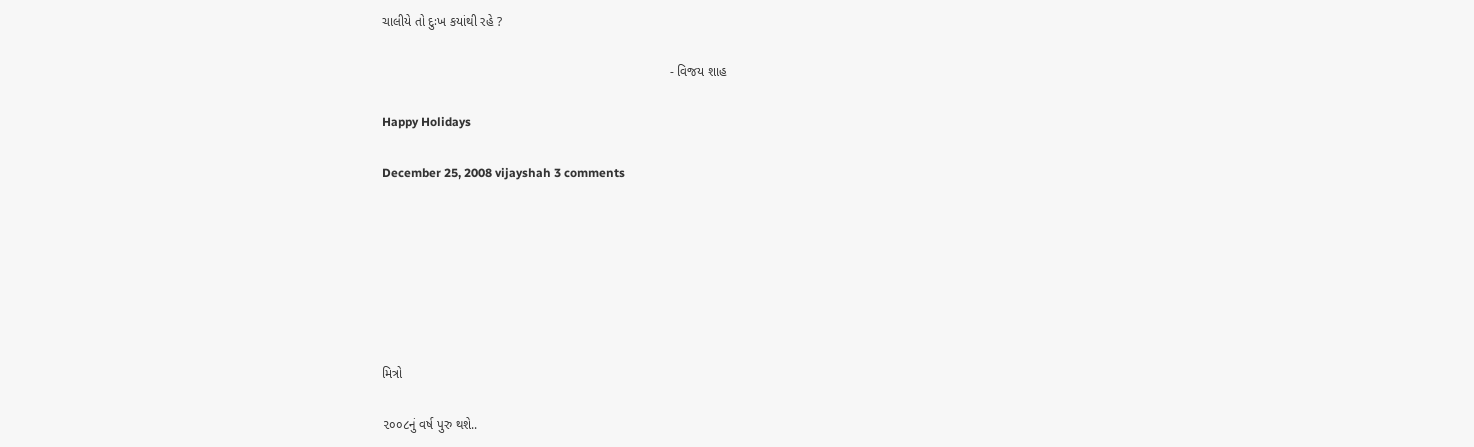ચાલીયે તો દુઃખ કયાંથી રહે ?

                                                                                - વિજય શાહ

Happy Holidays

December 25, 2008 vijayshah 3 comments







મિત્રો

૨૦૦૮નું વર્ષ પુરુ થશે..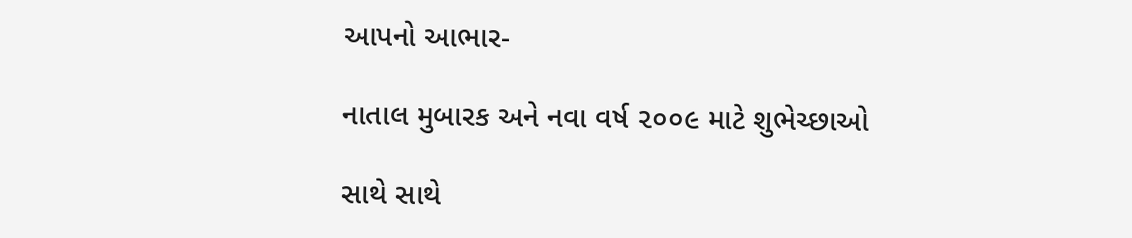આપનો આભાર-

નાતાલ મુબારક અને નવા વર્ષ ૨૦૦૯ માટે શુભેચ્છાઓ

સાથે સાથે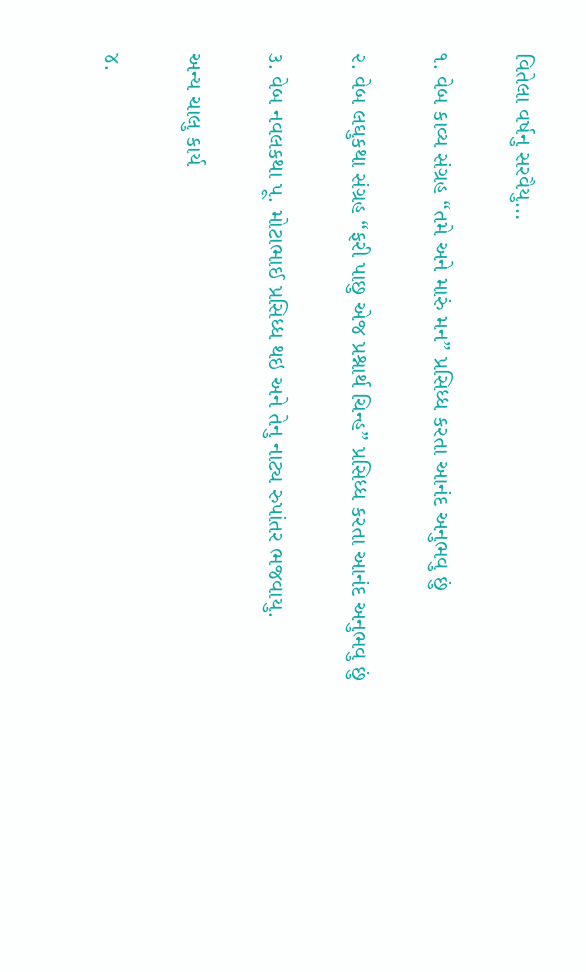વિતેલા વર્ષનુ સરવૈયુ…

૧. વેબ કાવ્ય સંગ્રહ “તમે અને મારું મન” પ્રસિધ્ધ કરતા આનંદ અનુભવુ છું

૨. વેબ લઘુકથા સંગ્રહ “ફરી પાછુ એજ પ્રશ્નાર્થ ચિન્હ” પ્રસિધ્ધ કરતા આનંદ અનુભવુ છું

૩. વેબ નવલકથા પૂ. મોટાભાઈ પ્રસિધ્ધ થઇ અને તેનુ નાટ્ય રુપાંતર ભજવાયુ.

અન્ય ચાલુ કાર્ય

૪.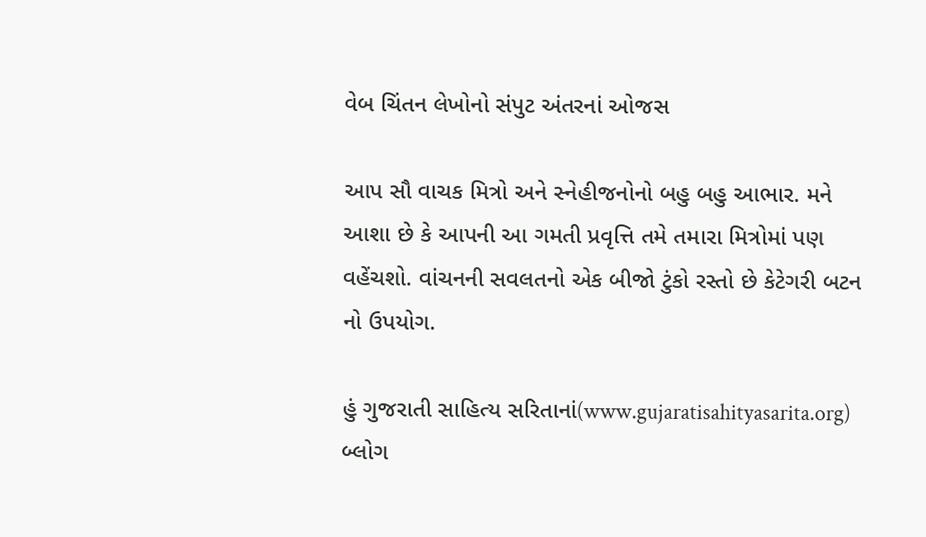વેબ ચિંતન લેખોનો સંપુટ અંતરનાં ઓજસ

આપ સૌ વાચક મિત્રો અને સ્નેહીજનોનો બહુ બહુ આભાર. મને આશા છે કે આપની આ ગમતી પ્રવૃત્તિ તમે તમારા મિત્રોમાં પણ વહેંચશો. વાંચનની સવલતનો એક બીજો ટુંકો રસ્તો છે કેટેગરી બટન નો ઉપયોગ.

હું ગુજરાતી સાહિત્ય સરિતાનાં(www.gujaratisahityasarita.org) બ્લોગ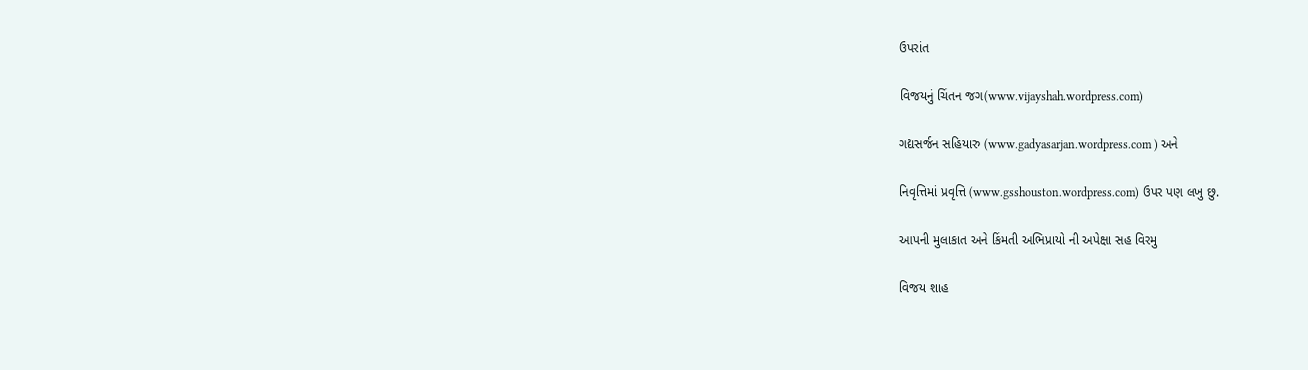ઉપરાંત

વિજયનું ચિંતન જગ(www.vijayshah.wordpress.com)

ગદ્યસર્જન સહિયારુ (www.gadyasarjan.wordpress.com ) અને

નિવૃત્તિમાં પ્રવૃત્તિ (www.gsshouston.wordpress.com) ઉપર પણ લખુ છુ.

આપની મુલાકાત અને કિંમતી અભિપ્રાયો ની અપેક્ષા સહ વિરમુ

વિજય શાહ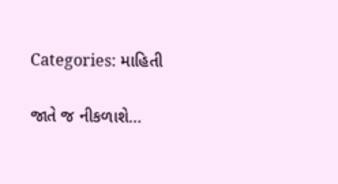Categories: માહિતી

જાતે જ નીકળાશે…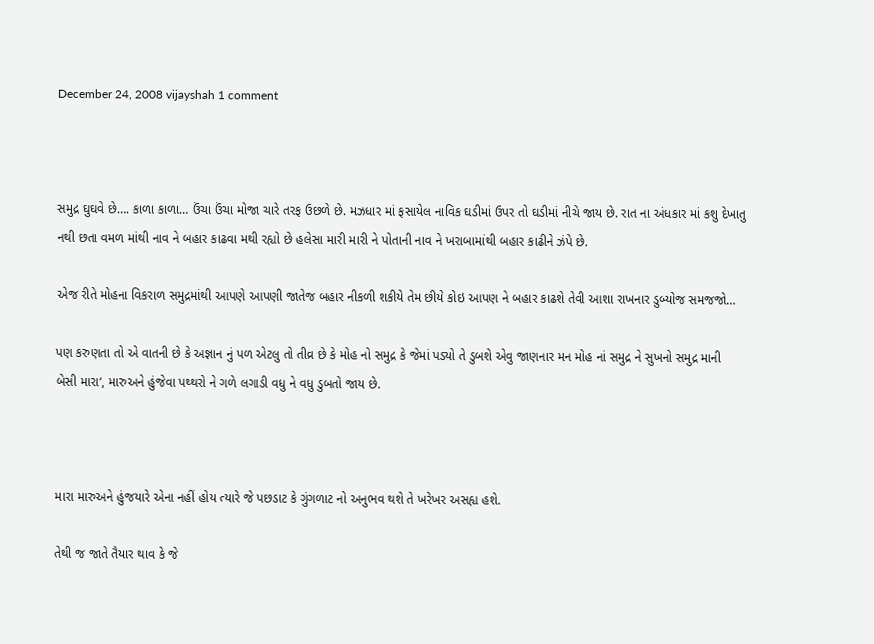December 24, 2008 vijayshah 1 comment



સમુદ્ર ઘુઘવે છે…. કાળા કાળા… ઉંચા ઉંચા મોજા ચારે તરફ ઉછળે છે. મઝધાર માં ફસાયેલ નાવિક ઘડીમાં ઉપર તો ઘડીમાં નીચે જાય છે. રાત ના અંધકાર માં કશુ દેખાતુ નથી છતા વમળ માંથી નાવ ને બહાર કાઢવા મથી રહ્યો છે હલેસા મારી મારી ને પોતાની નાવ ને ખરાબામાંથી બહાર કાઢીને ઝંપે છે.

એજ રીતે મોહના વિકરાળ સમુદ્રમાંથી આપણે આપણી જાતેજ બહાર નીકળી શકીયે તેમ છીયે કોઇ આપણ ને બહાર કાઢશે તેવી આશા રાખનાર ડુબ્યોજ સમજજો…

પણ કરુણતા તો એ વાતની છે કે અજ્ઞાન નું પળ એટલુ તો તીવ્ર છે કે મોહ નો સમુદ્ર કે જેમાં પડ્યો તે ડુબશે એવુ જાણનાર મન મોહ નાં સમુદ્ર ને સુખનો સમુદ્ર માની બેસી મારા‘, મારુઅને હુંજેવા પથ્થરો ને ગળે લગાડી વધુ ને વધુ ડુબતો જાય છે.



મારા મારુઅને હુંજયારે એના નહીં હોય ત્યારે જે પછડાટ કે ગુંગળાટ નો અનુભવ થશે તે ખરેખર અસહ્ય હશે.

તેથી જ જાતે તૈયાર થાવ કે જે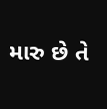મારુ છે તે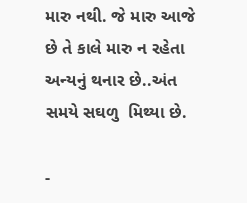મારુ નથી. જે મારુ આજે છે તે કાલે મારુ ન રહેતા અન્યનું થનાર છે..અંત સમયે સઘળુ  મિથ્યા છે.

-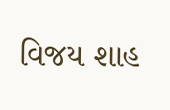વિજય શાહ